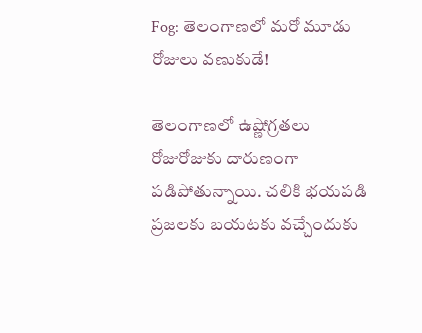Fog: తెలంగాణలో మరో మూడు రోజులు వణుకుడే!

తెలంగాణలో ఉష్ణోగ్రతలు రోజురోజుకు దారుణంగా పడిపోతున్నాయి. చలికి భయపడి ప్రజలకు బయటకు వచ్చేందుకు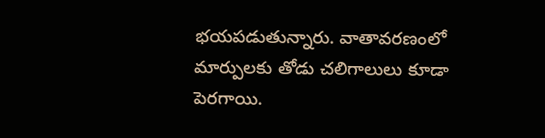భయపడుతున్నారు. వాతావరణంలో మార్పులకు తోడు చలిగాలులు కూడా పెరగాయి.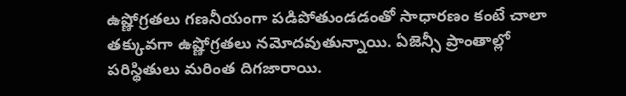ఉష్ణోగ్రతలు గణనీయంగా పడిపోతుండడంతో సాధారణం కంటే చాలా తక్కువగా ఉష్ణోగ్రతలు నమోదవుతున్నాయి. ఏజెన్సీ ప్రాంతాల్లో పరిస్థితులు మరింత దిగజారాయి.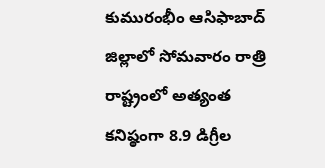కుమురంభీం ఆసిఫాబాద్ జిల్లాలో సోమవారం రాత్రి రాష్ట్రంలో అత్యంత కనిష్ఠంగా 8.9 డిగ్రీల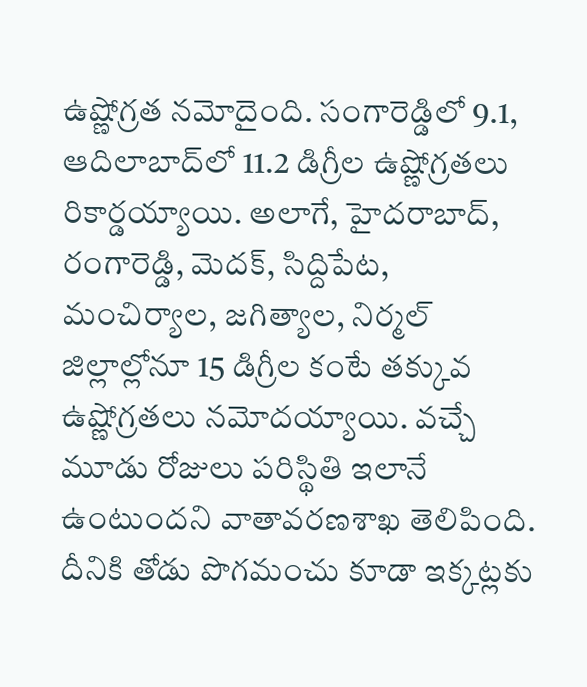ఉష్ణోగ్రత నమోదైంది. సంగారెడ్డిలో 9.1, ఆదిలాబాద్‌లో 11.2 డిగ్రీల ఉష్ణోగ్రతలు రికార్డయ్యాయి. అలాగే, హైదరాబాద్, రంగారెడ్డి, మెదక్, సిద్దిపేట, మంచిర్యాల, జగిత్యాల, నిర్మల్ జిల్లాల్లోనూ 15 డిగ్రీల కంటే తక్కువ ఉష్ణోగ్రతలు నమోదయ్యాయి. వచ్చే మూడు రోజులు పరిస్థితి ఇలానే ఉంటుందని వాతావరణశాఖ తెలిపింది. దీనికి తోడు పొగమంచు కూడా ఇక్కట్లకు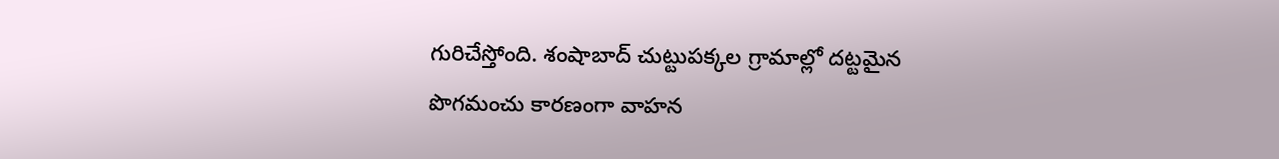గురిచేస్తోంది. శంషాబాద్ చుట్టుపక్కల గ్రామాల్లో దట్టమైన పొగమంచు కారణంగా వాహన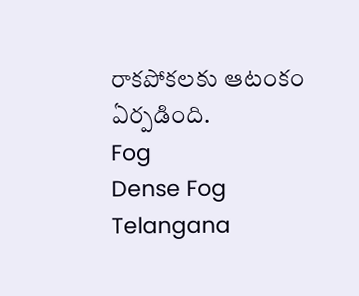రాకపోకలకు ఆటంకం ఏర్పడింది.
Fog
Dense Fog
Telangana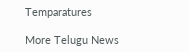Temparatures

More Telugu News